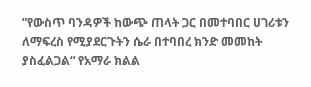”የውስጥ ባንዳዎች ከውጭ ጠላት ጋር በመተባበር ሀገሪቱን ለማፍረስ የሚያደርጉትን ሴራ በተባበረ ክንድ መመከት ያስፈልጋል“ የአማራ ክልል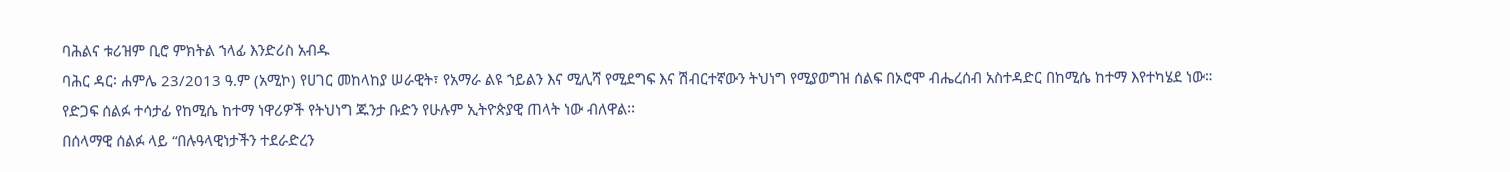ባሕልና ቱሪዝም ቢሮ ምክትል ኀላፊ እንድሪስ አብዱ
ባሕር ዳር፡ ሐምሌ 23/2013 ዓ.ም (አሚኮ) የሀገር መከላከያ ሠራዊት፣ የአማራ ልዩ ኀይልን እና ሚሊሻ የሚደግፍ እና ሽብርተኛውን ትህነግ የሚያወግዝ ሰልፍ በኦሮሞ ብሔረሰብ አስተዳድር በከሚሴ ከተማ እየተካሄደ ነው።
የድጋፍ ሰልፉ ተሳታፊ የከሚሴ ከተማ ነዋሪዎች የትህነግ ጁንታ ቡድን የሁሉም ኢትዮጵያዊ ጠላት ነው ብለዋል፡፡
በሰላማዊ ሰልፉ ላይ “በሉዓላዊነታችን ተደራድረን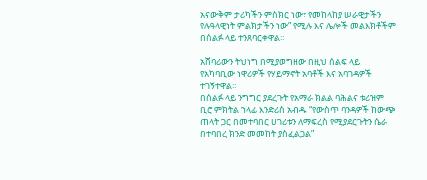አናውቅም ታሪካችን ምስክር ነው፣ የመከላከያ ሠራዊታችን የሉዓላዊነት ምልክታችን ነው” የሚሉ እና ሌሎች መልእክቶችም በሰልፉ ላይ ተንጸባርቀዋል።

አሸባሪውን ትህነግ በሚያወግዘው በዚህ ሰልፍ ላይ የአካባቢው ነዋሪዎች የሃይማኖት አባቶች እና አባገዳዎች ተገኝተዋል።
በሰልፉ ላይ ንግግር ያደረጉት የአማራ ክልል ባሕልና ቱሪዝም ቢሮ ምክትል ኀላፊ እንድሪስ አብዱ “የውስጥ ባንዳዎች ከውጭ ጠላት ጋር በመተባበር ሀገሪቱን ለማፍረስ የሚያደርጉትን ሴራ በተባበረ ክንድ መመከት ያስፈልጋል”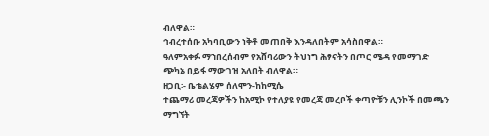ብለዋል።
ኅብረተሰቡ አካባቢውን ነቅቶ መጠበቅ እንዳለበትም አሳስበዋል።
ዓለምአቀፉ ማኀበረሰብም የአሸባሪውን ትህነግ ሕፃናትን በጦር ሜዳ የመማገድ ጭካኔ በይፋ ማውገዝ አለበት ብለዋል።
ዘጋቢ፡- ቤቴልሄም ሰለሞን-ከከሚሴ
ተጨማሪ መረጃዎችን ከአሚኮ የተለያዩ የመረጃ መረቦች ቀጣዮቹን ሊንኮች በመጫን ማግኘት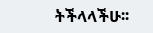ትችላላችሁ፡፡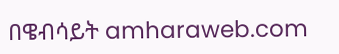በዌብሳይት amharaweb.com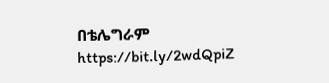በቴሌግራም https://bit.ly/2wdQpiZ